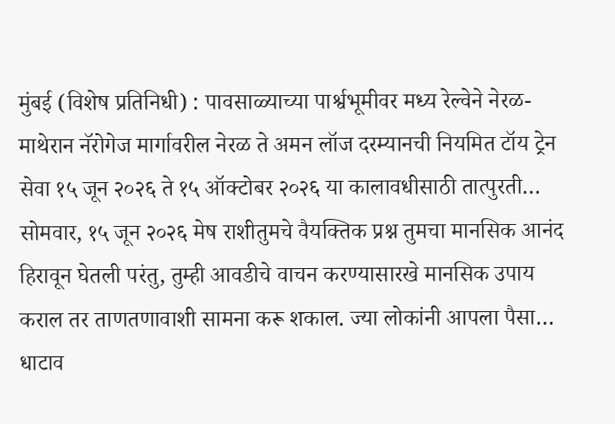मुंबई (विशेष प्रतिनिधी) : पावसाळ्याच्या पार्श्वभूमीवर मध्य रेल्वेने नेरळ-माथेरान नॅरोगेज मार्गावरील नेरळ ते अमन लॉज दरम्यानची नियमित टॉय ट्रेन सेवा १५ जून २०२६ ते १५ ऑक्टोबर २०२६ या कालावधीसाठी तात्पुरती…
सोमवार, १५ जून २०२६ मेष राशीतुमचे वैयक्तिक प्रश्न तुमचा मानसिक आनंद हिरावून घेतली परंतु, तुम्ही आवडीचे वाचन करण्यासारखे मानसिक उपाय कराल तर ताणतणावाशी सामना करू शकाल. ज्या लोकांनी आपला पैसा…
धाटाव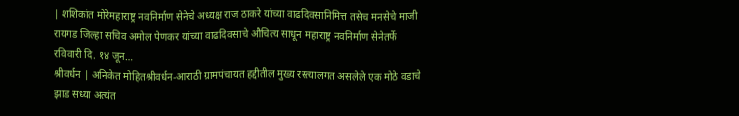| शशिकांत मोरेमहाराष्ट्र नवनिर्माण सेनेचे अध्यक्ष राज ठाकरे यांच्या वाढदिवसानिमित्त तसेच मनसेचे माजी रायगड जिल्हा सचिव अमोल पेणकर यांच्या वाढदिवसाचे औचित्य साधून महाराष्ट्र नवनिर्माण सेनेतर्फे रविवारी दि. १४ जून…
श्रीवर्धन | अनिकेत मोहितश्रीवर्धन-आराठी ग्रामपंचायत हद्दीतील मुख्य रस्त्यालगत असलेले एक मोठे वडाचे झाड सध्या अत्यंत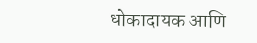धोकादायक आणि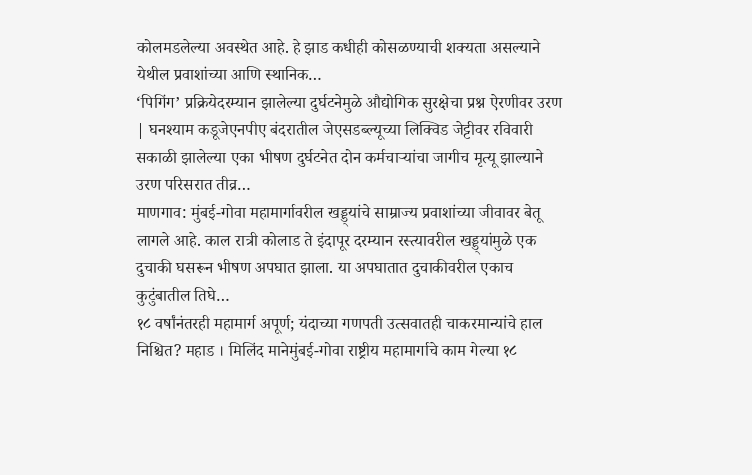कोलमडलेल्या अवस्थेत आहे. हे झाड कधीही कोसळण्याची शक्यता असल्याने येथील प्रवाशांच्या आणि स्थानिक…
‘पिगिंग’ प्रक्रियेदरम्यान झालेल्या दुर्घटनेमुळे औद्योगिक सुरक्षेचा प्रश्न ऐरणीवर उरण | घनश्याम कडूजेएनपीए बंदरातील जेएसडब्ल्यूच्या लिक्विड जेट्टीवर रविवारी सकाळी झालेल्या एका भीषण दुर्घटनेत दोन कर्मचाऱ्यांचा जागीच मृत्यू झाल्याने उरण परिसरात तीव्र…
माणगाव: मुंबई-गोवा महामार्गावरील खड्ड्यांचे साम्राज्य प्रवाशांच्या जीवावर बेतू लागले आहे. काल रात्री कोलाड ते इंदापूर दरम्यान रस्त्यावरील खड्ड्यांमुळे एक दुचाकी घसरून भीषण अपघात झाला. या अपघातात दुचाकीवरील एकाच कुटुंबातील तिघे…
१८ वर्षांनंतरही महामार्ग अपूर्ण; यंदाच्या गणपती उत्सवातही चाकरमान्यांचे हाल निश्चित? महाड । मिलिंद मानेमुंबई-गोवा राष्ट्रीय महामार्गाचे काम गेल्या १८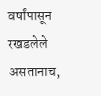वर्षांपासून रखडलेले असतानाच,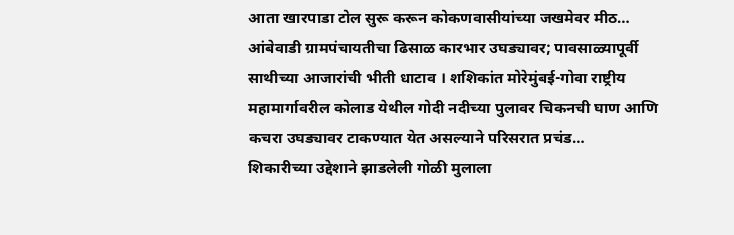आता खारपाडा टोल सुरू करून कोकणवासीयांच्या जखमेवर मीठ…
आंबेवाडी ग्रामपंचायतीचा ढिसाळ कारभार उघड्यावर; पावसाळ्यापूर्वी साथीच्या आजारांची भीती धाटाव । शशिकांत मोरेमुंबई-गोवा राष्ट्रीय महामार्गावरील कोलाड येथील गोदी नदीच्या पुलावर चिकनची घाण आणि कचरा उघड्यावर टाकण्यात येत असल्याने परिसरात प्रचंड…
शिकारीच्या उद्देशाने झाडलेली गोळी मुलाला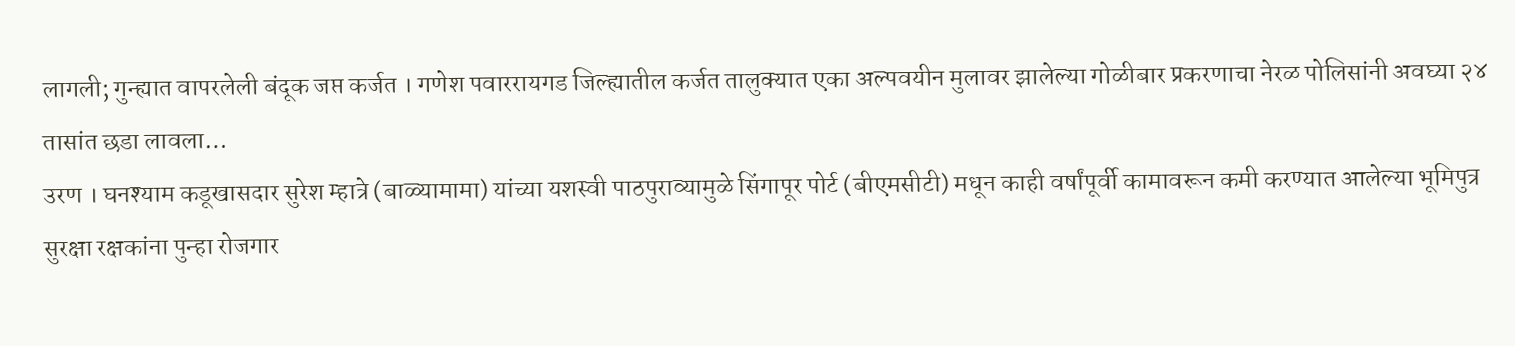लागली; गुन्ह्यात वापरलेली बंदूक जप्त कर्जत । गणेश पवाररायगड जिल्ह्यातील कर्जत तालुक्यात एका अल्पवयीन मुलावर झालेल्या गोळीबार प्रकरणाचा नेरळ पोलिसांनी अवघ्या २४ तासांत छडा लावला…
उरण । घनश्याम कडूखासदार सुरेश म्हात्रे (बाळ्यामामा) यांच्या यशस्वी पाठपुराव्यामुळे सिंगापूर पोर्ट (बीएमसीटी) मधून काही वर्षांपूर्वी कामावरून कमी करण्यात आलेल्या भूमिपुत्र सुरक्षा रक्षकांना पुन्हा रोजगार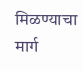मिळण्याचा मार्ग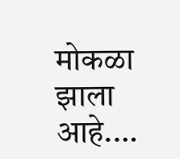मोकळा झाला आहे.…